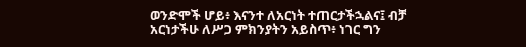ወንድሞች ሆይ፥ እናንተ ለአርነት ተጠርታችኋልና፤ ብቻ አርነታችሁ ለሥጋ ምክንያትን አይስጥ፥ ነገር ግን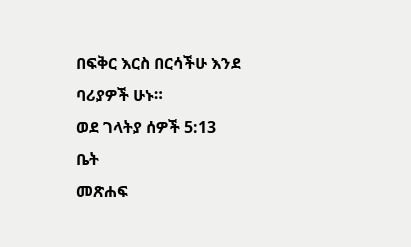በፍቅር እርስ በርሳችሁ እንደ ባሪያዎች ሁኑ።
ወደ ገላትያ ሰዎች 5:13
ቤት
መጽሐፍ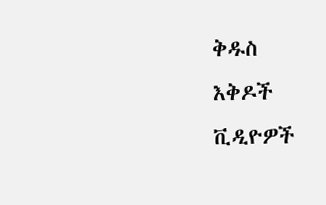ቅዱስ
እቅዶች
ቪዲዮዎች